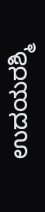ಉದಯರಶ್ಮಿ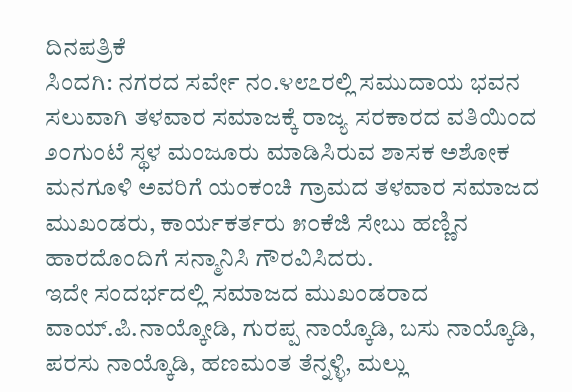ದಿನಪತ್ರಿಕೆ
ಸಿಂದಗಿ: ನಗರದ ಸರ್ವೇ ನಂ.೪೮೭ರಲ್ಲಿ ಸಮುದಾಯ ಭವನ ಸಲುವಾಗಿ ತಳವಾರ ಸಮಾಜಕ್ಕೆ ರಾಜ್ಯ ಸರಕಾರದ ವತಿಯಿಂದ ೨೦ಗುಂಟೆ ಸ್ಥಳ ಮಂಜೂರು ಮಾಡಿಸಿರುವ ಶಾಸಕ ಅಶೋಕ ಮನಗೂಳಿ ಅವರಿಗೆ ಯಂಕಂಚಿ ಗ್ರಾಮದ ತಳವಾರ ಸಮಾಜದ ಮುಖಂಡರು, ಕಾರ್ಯಕರ್ತರು ೫೦ಕೆಜಿ ಸೇಬು ಹಣ್ಣಿನ ಹಾರದೊಂದಿಗೆ ಸನ್ಮಾನಿಸಿ ಗೌರವಿಸಿದರು.
ಇದೇ ಸಂದರ್ಭದಲ್ಲಿ ಸಮಾಜದ ಮುಖಂಡರಾದ ವಾಯ್.ಪಿ.ನಾಯ್ಕೋಡಿ, ಗುರಪ್ಪ ನಾಯ್ಕೊಡಿ, ಬಸು ನಾಯ್ಕೊಡಿ, ಪರಸು ನಾಯ್ಕೊಡಿ, ಹಣಮಂತ ತೆನ್ನಳ್ಳಿ, ಮಲ್ಲು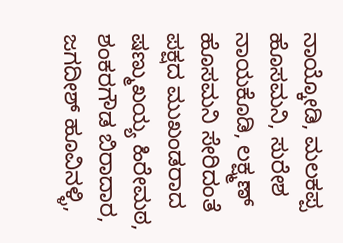ನಾಯ್ಕೋಡಿ, ಮಲಕಪ್ಪ ಹೊಸಮನಿ, ಸುರೇಶ ನಾಯಕೊಡಿ, ಲಕ್ಷ್ಮಣ್ ಹೊಸಮನಿ ಸೇರಿದಂತೆ ಪಕ್ಷದ ಮುಖಂಡರಾದ ಷಣ್ಮುಖಯ್ಯ ಹಿರೇಮಠ, ಶಂಕರಗೌಡ ಬಿರಾದಾರ, ಜಗದೀಶ್ ಹೂವಿನಳ್ಳಿ,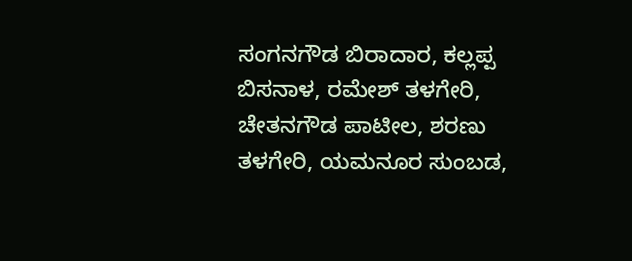ಸಂಗನಗೌಡ ಬಿರಾದಾರ, ಕಲ್ಲಪ್ಪ ಬಿಸನಾಳ, ರಮೇಶ್ ತಳಗೇರಿ, ಚೇತನಗೌಡ ಪಾಟೀಲ, ಶರಣು ತಳಗೇರಿ, ಯಮನೂರ ಸುಂಬಡ,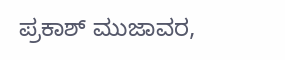ಪ್ರಕಾಶ್ ಮುಜಾವರ,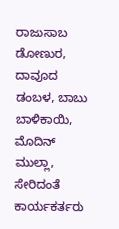ರಾಜುಸಾಬ ಡೋಣುರ, ದಾವೂದ ಡಂಬಳ, ಬಾಬು ಬಾಳಿಕಾಯಿ, ಮೊದಿನ್ ಮುಲ್ಲಾ, ಸೇರಿದಂತೆ ಕಾರ್ಯಕರ್ತರು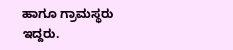ಹಾಗೂ ಗ್ರಾಮಸ್ಥರು ಇದ್ದರು.